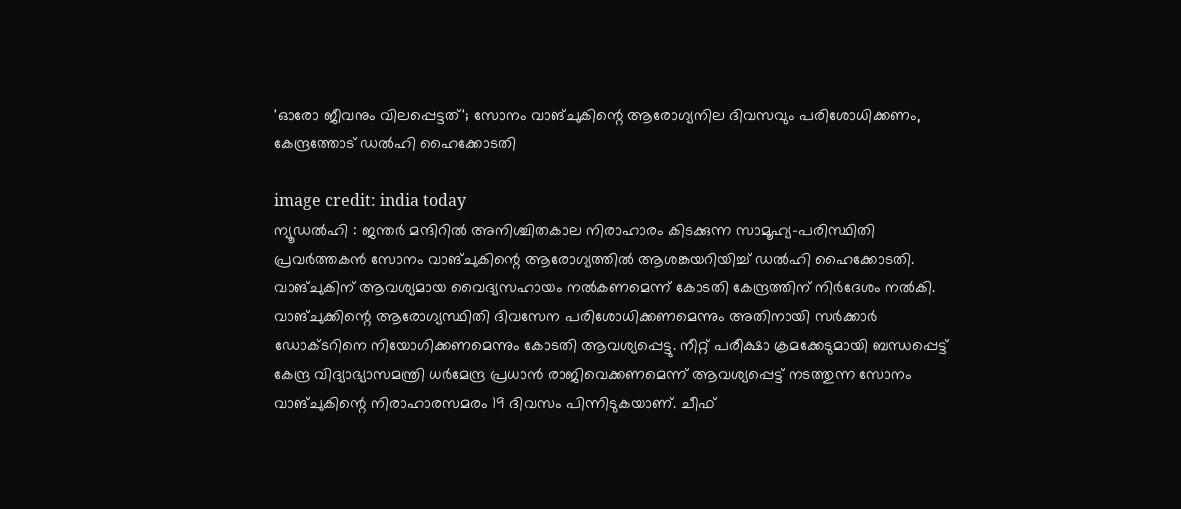'ഓരോ ജീവനും വിലപ്പെട്ടത്'; സോനം വാങ്ചുകിന്റെ ആരോഗ്യനില ദിവസവും പരിശോധിക്കണം, കേന്ദ്രത്തോട് ഡൽഹി ഹൈക്കോടതി

image credit: india today
ന്യൂഡൽഹി : ജന്തർ മന്ദിറിൽ അനിശ്ചിതകാല നിരാഹാരം കിടക്കുന്ന സാമൂഹ്യ-പരിസ്ഥിതി പ്രവർത്തകൻ സോനം വാങ്ചുകിന്റെ ആരോഗ്യത്തിൽ ആശങ്കയറിയിച്ച് ഡൽഹി ഹൈക്കോടതി. വാങ്ചുകിന് ആവശ്യമായ വൈദ്യസഹായം നൽകണമെന്ന് കോടതി കേന്ദ്രത്തിന് നിർദേശം നൽകി.
വാങ്ചുക്കിന്റെ ആരോഗ്യസ്ഥിതി ദിവസേന പരിശോധിക്കണമെന്നും അതിനായി സർക്കാർ ഡോക്ടറിനെ നിയോഗിക്കണമെന്നും കോടതി ആവശ്യപ്പെട്ടു. നീറ്റ് പരീക്ഷാ ക്രമക്കേടുമായി ബന്ധപ്പെട്ട് കേന്ദ്ര വിദ്യാഭ്യാസമന്ത്രി ധർമേന്ദ്ര പ്രധാൻ രാജിവെക്കണമെന്ന് ആവശ്യപ്പെട്ട് നടത്തുന്ന സോനം വാങ്ചുകിന്റെ നിരാഹാരസമരം 19 ദിവസം പിന്നിടുകയാണ്. ചീഫ്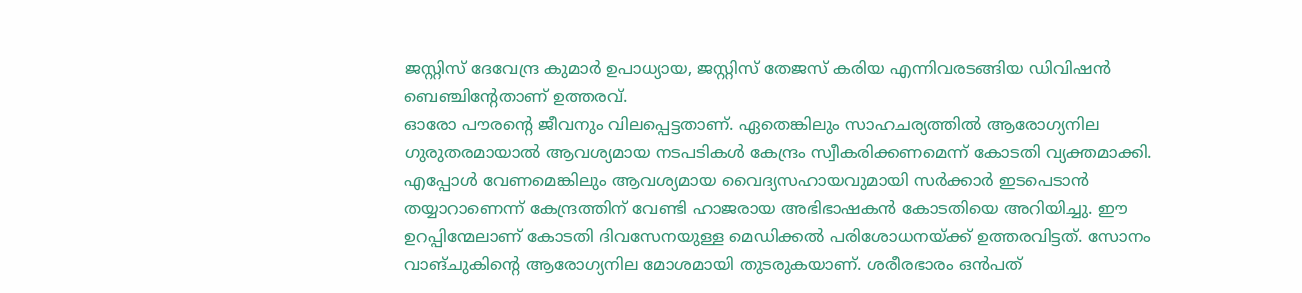ജസ്റ്റിസ് ദേവേന്ദ്ര കുമാർ ഉപാധ്യായ, ജസ്റ്റിസ് തേജസ് കരിയ എന്നിവരടങ്ങിയ ഡിവിഷൻ ബെഞ്ചിന്റേതാണ് ഉത്തരവ്.
ഓരോ പൗരന്റെ ജീവനും വിലപ്പെട്ടതാണ്. ഏതെങ്കിലും സാഹചര്യത്തിൽ ആരോഗ്യനില ഗുരുതരമായാൽ ആവശ്യമായ നടപടികൾ കേന്ദ്രം സ്വീകരിക്കണമെന്ന് കോടതി വ്യക്തമാക്കി. എപ്പോൾ വേണമെങ്കിലും ആവശ്യമായ വൈദ്യസഹായവുമായി സർക്കാർ ഇടപെടാൻ തയ്യാറാണെന്ന് കേന്ദ്രത്തിന് വേണ്ടി ഹാജരായ അഭിഭാഷകൻ കോടതിയെ അറിയിച്ചു. ഈ ഉറപ്പിന്മേലാണ് കോടതി ദിവസേനയുള്ള മെഡിക്കൽ പരിശോധനയ്ക്ക് ഉത്തരവിട്ടത്. സോനം വാങ്ചുകിന്റെ ആരോഗ്യനില മോശമായി തുടരുകയാണ്. ശരീരഭാരം ഒൻപത്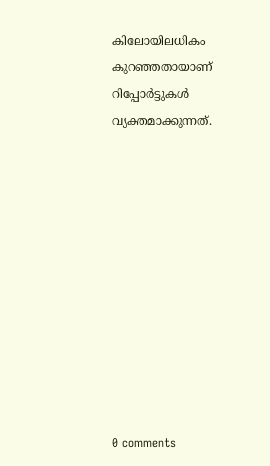കിലോയിലധികം കുറഞ്ഞതായാണ് റിപ്പോർട്ടുകൾ വ്യക്തമാക്കുന്നത്.











0 comments